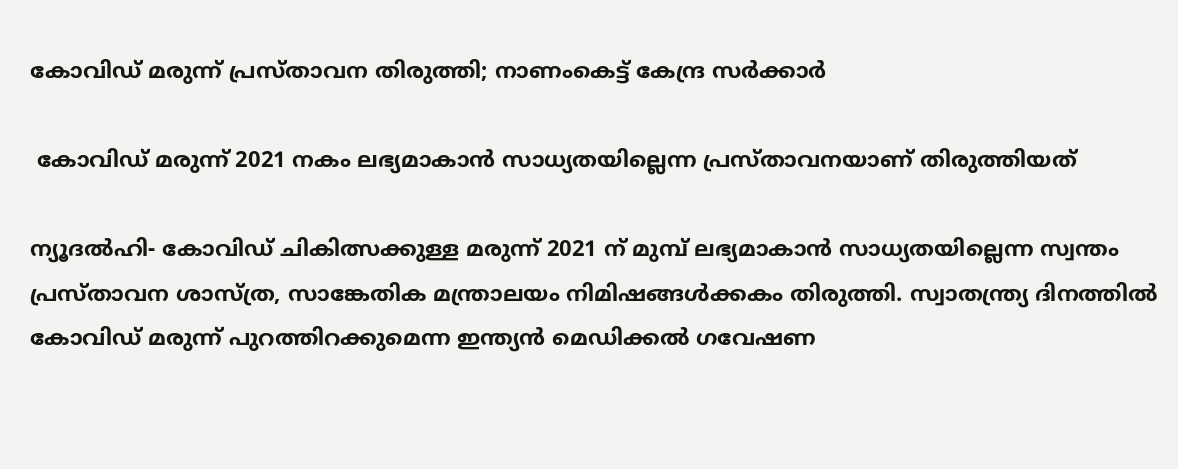കോവിഡ് മരുന്ന് പ്രസ്താവന തിരുത്തി; നാണംകെട്ട് കേന്ദ്ര സര്‍ക്കാര്‍

 കോവിഡ് മരുന്ന് 2021 നകം ലഭ്യമാകാന്‍ സാധ്യതയില്ലെന്ന പ്രസ്താവനയാണ് തിരുത്തിയത്

ന്യൂദല്‍ഹി- കോവിഡ് ചികിത്സക്കുള്ള മരുന്ന് 2021 ന് മുമ്പ് ലഭ്യമാകാന്‍ സാധ്യതയില്ലെന്ന സ്വന്തം പ്രസ്താവന ശാസ്ത്ര, സാങ്കേതിക മന്ത്രാലയം നിമിഷങ്ങള്‍ക്കകം തിരുത്തി. സ്വാതന്ത്ര്യ ദിനത്തില്‍ കോവിഡ് മരുന്ന് പുറത്തിറക്കുമെന്ന ഇന്ത്യന്‍ മെഡിക്കല്‍ ഗവേഷണ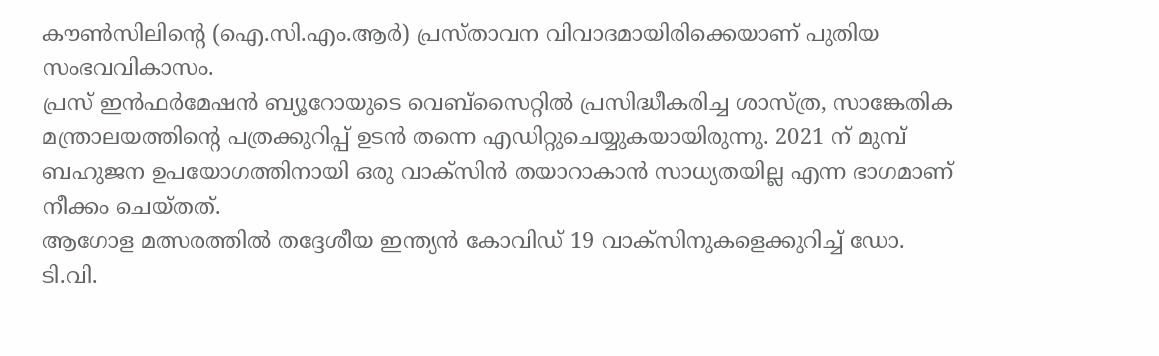കൗണ്‍സിലിന്റെ (ഐ.സി.എം.ആര്‍) പ്രസ്താവന വിവാദമായിരിക്കെയാണ് പുതിയ സംഭവവികാസം.
പ്രസ് ഇന്‍ഫര്‍മേഷന്‍ ബ്യൂറോയുടെ വെബ്‌സൈറ്റില്‍ പ്രസിദ്ധീകരിച്ച ശാസ്ത്ര, സാങ്കേതിക മന്ത്രാലയത്തിന്റെ പത്രക്കുറിപ്പ് ഉടന്‍ തന്നെ എഡിറ്റുചെയ്യുകയായിരുന്നു. 2021 ന് മുമ്പ് ബഹുജന ഉപയോഗത്തിനായി ഒരു വാക്‌സിന്‍ തയാറാകാന്‍ സാധ്യതയില്ല എന്ന ഭാഗമാണ് നീക്കം ചെയ്തത്.
ആഗോള മത്സരത്തില്‍ തദ്ദേശീയ ഇന്ത്യന്‍ കോവിഡ് 19 വാക്‌സിനുകളെക്കുറിച്ച് ഡോ. ടി.വി.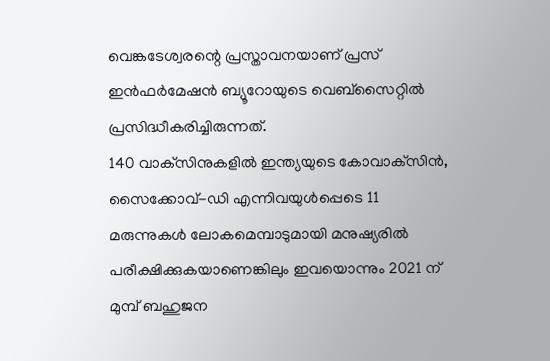വെങ്കടേശ്വരന്റെ പ്രസ്താവനയാണ് പ്രസ് ഇന്‍ഫര്‍മേഷന്‍ ബ്യൂറോയുടെ വെബ്‌സൈറ്റില്‍ പ്രസിദ്ധീകരിച്ചിരുന്നത്.
140 വാക്‌സിനുകളില്‍ ഇന്ത്യയുടെ കോവാക്‌സിന്‍, സൈക്കോവ്-ഡി എന്നിവയുള്‍പ്പെടെ 11 മരുന്നുകള്‍ ലോകമെമ്പാടുമായി മനുഷ്യരില്‍ പരീക്ഷിക്കുകയാണെങ്കിലും ഇവയൊന്നും 2021 ന് മുമ്പ് ബഹുജന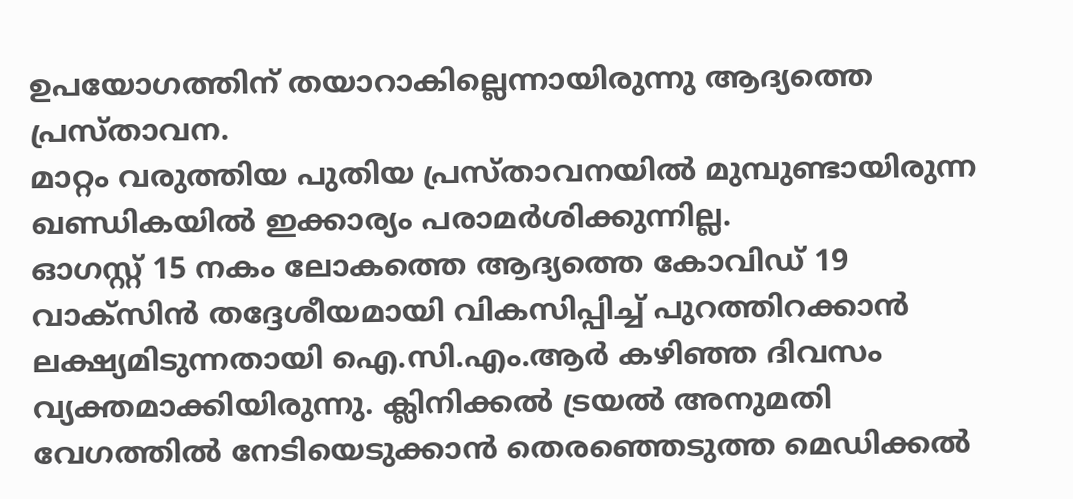ഉപയോഗത്തിന് തയാറാകില്ലെന്നായിരുന്നു ആദ്യത്തെ പ്രസ്താവന.
മാറ്റം വരുത്തിയ പുതിയ പ്രസ്താവനയില്‍ മുമ്പുണ്ടായിരുന്ന ഖണ്ഡികയില്‍ ഇക്കാര്യം പരാമര്‍ശിക്കുന്നില്ല.
ഓഗസ്റ്റ് 15 നകം ലോകത്തെ ആദ്യത്തെ കോവിഡ് 19 വാക്‌സിന്‍ തദ്ദേശീയമായി വികസിപ്പിച്ച് പുറത്തിറക്കാന്‍ ലക്ഷ്യമിടുന്നതായി ഐ.സി.എം.ആര്‍ കഴിഞ്ഞ ദിവസം വ്യക്തമാക്കിയിരുന്നു. ക്ലിനിക്കല്‍ ട്രയല്‍ അനുമതി വേഗത്തില്‍ നേടിയെടുക്കാന്‍ തെരഞ്ഞെടുത്ത മെഡിക്കല്‍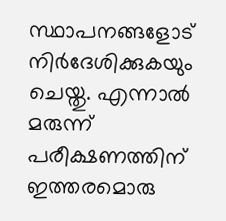സ്ഥാപനങ്ങളോട് നിര്‍ദേശിക്കുകയും ചെയ്തു. എന്നാല്‍ മരുന്ന് പരീക്ഷണത്തിന് ഇത്തരമൊരു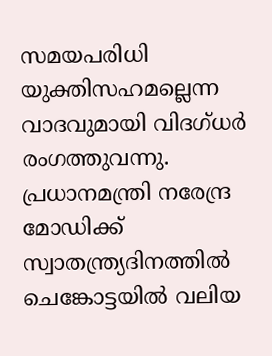സമയപരിധി യുക്തിസഹമല്ലെന്ന വാദവുമായി വിദഗ്ധര്‍ രംഗത്തുവന്നു. പ്രധാനമന്ത്രി നരേന്ദ്ര മോഡിക്ക് സ്വാതന്ത്ര്യദിനത്തില്‍ ചെങ്കോട്ടയില്‍ വലിയ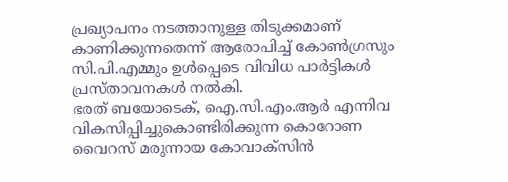പ്രഖ്യാപനം നടത്താനുള്ള തിടുക്കമാണ് കാണിക്കുന്നതെന്ന് ആരോപിച്ച് കോണ്‍ഗ്രസും സി.പി.എമ്മും ഉള്‍പ്പെടെ വിവിധ പാര്‍ട്ടികള്‍ പ്രസ്താവനകള്‍ നല്‍കി.
ഭരത് ബയോടെക്, ഐ.സി.എം.ആര്‍ എന്നിവ വികസിപ്പിച്ചുകൊണ്ടിരിക്കുന്ന കൊറോണ വൈറസ് മരുന്നായ കോവാക്‌സിന്‍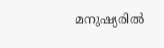മനുഷ്യരില്‍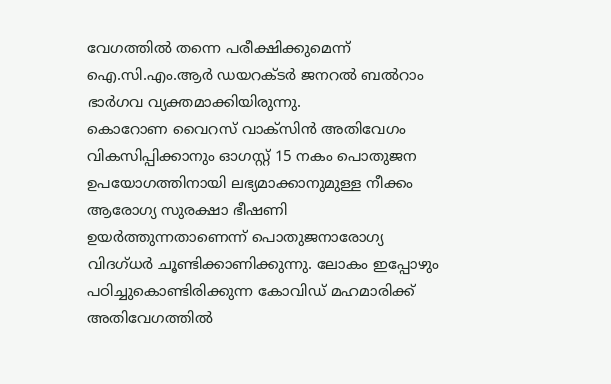വേഗത്തില്‍ തന്നെ പരീക്ഷിക്കുമെന്ന് ഐ.സി.എം.ആര്‍ ഡയറക്ടര്‍ ജനറല്‍ ബല്‍റാം ഭാര്‍ഗവ വ്യക്തമാക്കിയിരുന്നു.
കൊറോണ വൈറസ് വാക്‌സിന്‍ അതിവേഗം വികസിപ്പിക്കാനും ഓഗസ്റ്റ് 15 നകം പൊതുജന ഉപയോഗത്തിനായി ലഭ്യമാക്കാനുമുള്ള നീക്കം ആരോഗ്യ സുരക്ഷാ ഭീഷണി ഉയര്‍ത്തുന്നതാണെന്ന് പൊതുജനാരോഗ്യ വിദഗ്ധര്‍ ചൂണ്ടിക്കാണിക്കുന്നു. ലോകം ഇപ്പോഴും പഠിച്ചുകൊണ്ടിരിക്കുന്ന കോവിഡ് മഹമാരിക്ക് അതിവേഗത്തില്‍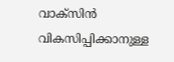വാക്‌സിന്‍ വികസിപ്പിക്കാനുള്ള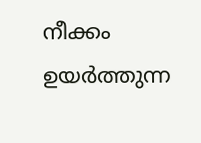നീക്കം ഉയര്‍ത്തുന്ന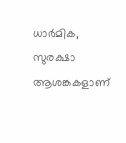ധാര്‍മിക, സുരക്ഷാ ആശങ്കകളാണ്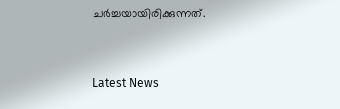ചര്‍ച്ചയായിരിക്കുന്നത്.



Latest News